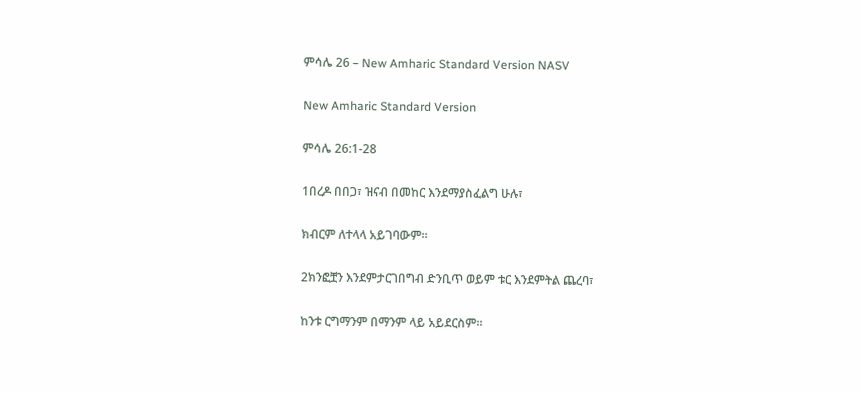ምሳሌ 26 – New Amharic Standard Version NASV

New Amharic Standard Version

ምሳሌ 26:1-28

1በረዶ በበጋ፣ ዝናብ በመከር እንደማያስፈልግ ሁሉ፣

ክብርም ለተላላ አይገባውም።

2ክንፎቿን እንደምታርገበግብ ድንቢጥ ወይም ቱር እንደምትል ጨረባ፣

ከንቱ ርግማንም በማንም ላይ አይደርስም።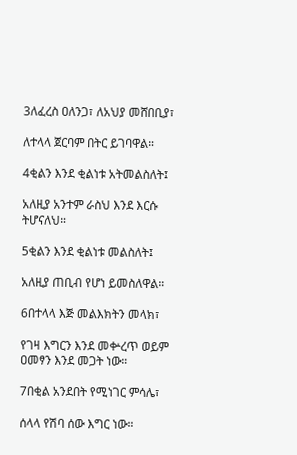3ለፈረስ ዐለንጋ፣ ለአህያ መሸበቢያ፣

ለተላላ ጀርባም በትር ይገባዋል።

4ቂልን እንደ ቂልነቱ አትመልስለት፤

አለዚያ አንተም ራስህ እንደ እርሱ ትሆናለህ።

5ቂልን እንደ ቂልነቱ መልስለት፤

አለዚያ ጠቢብ የሆነ ይመስለዋል።

6በተላላ እጅ መልእክትን መላክ፣

የገዛ እግርን እንደ መቍረጥ ወይም ዐመፃን እንደ መጋት ነው።

7በቂል አንደበት የሚነገር ምሳሌ፣

ሰላላ የሽባ ሰው እግር ነው።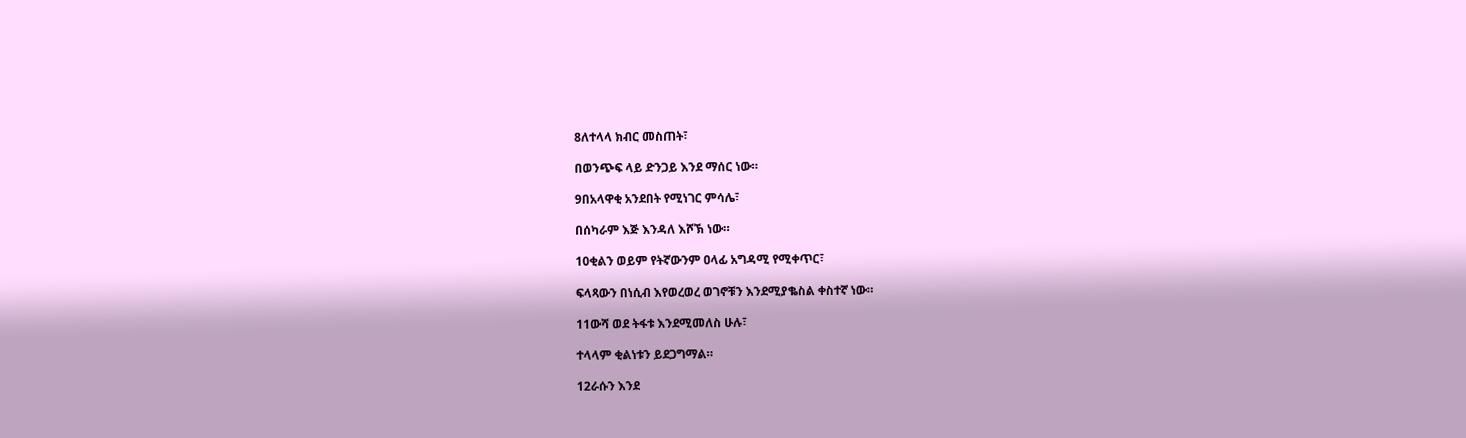8ለተላላ ክብር መስጠት፣

በወንጭፍ ላይ ድንጋይ እንደ ማሰር ነው።

9በአላዋቂ አንደበት የሚነገር ምሳሌ፣

በሰካራም እጅ እንዳለ እሾኽ ነው።

10ቂልን ወይም የትኛውንም ዐላፊ አግዳሚ የሚቀጥር፣

ፍላጻውን በነሲብ እየወረወረ ወገኖቹን እንደሚያቈስል ቀስተኛ ነው።

11ውሻ ወደ ትፋቱ እንደሚመለስ ሁሉ፣

ተላላም ቂልነቱን ይደጋግማል።

12ራሱን እንደ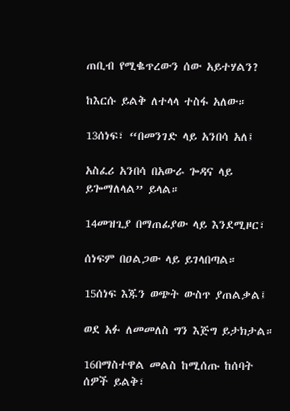ጠቢብ የሚቈጥረውን ሰው አይተሃልን?

ከእርሱ ይልቅ ለተላላ ተስፋ አለው።

13ሰነፍ፣ “በመንገድ ላይ አንበሳ አለ፤

አስፈሪ አንበሳ በአውራ ጐዳና ላይ ይጐማለላል” ይላል።

14መዝጊያ በማጠፊያው ላይ እንደሚዞር፣

ሰነፍም በዐልጋው ላይ ይገላበጣል።

15ሰነፍ እጁን ወጭት ውስጥ ያጠልቃል፤

ወደ አፉ ለመመለስ ግን እጅግ ይታክታል።

16በማስተዋል መልስ ከሚሰጡ ከሰባት ሰዎች ይልቅ፣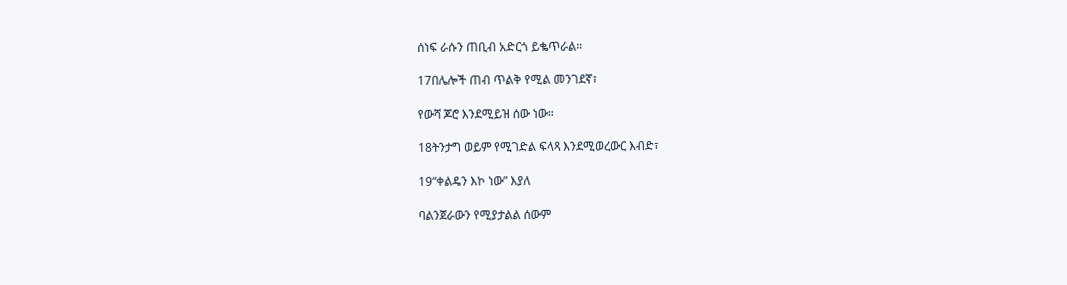ሰነፍ ራሱን ጠቢብ አድርጎ ይቈጥራል።

17በሌሎች ጠብ ጥልቅ የሚል መንገደኛ፣

የውሻ ጆሮ እንደሚይዝ ሰው ነው።

18ትንታግ ወይም የሚገድል ፍላጻ እንደሚወረውር እብድ፣

19“ቀልዴን እኮ ነው” እያለ

ባልንጀራውን የሚያታልል ሰውም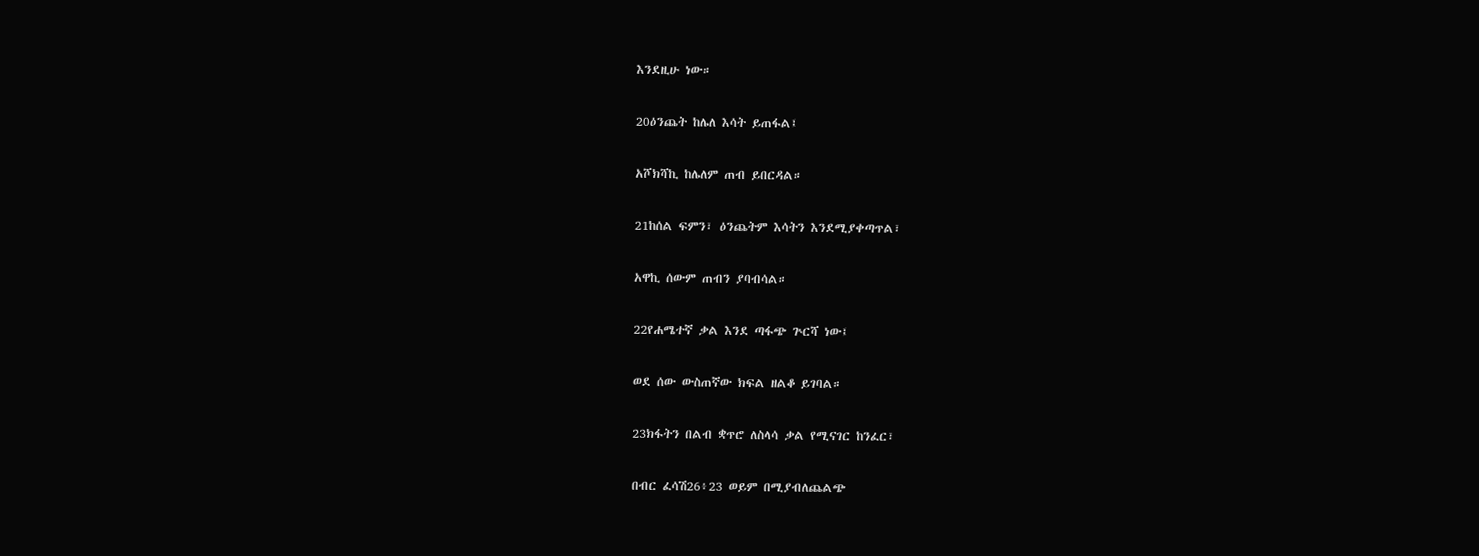እንደዚሁ ነው።

20ዕንጨት ከሌለ እሳት ይጠፋል፤

አሾክሻኪ ከሌለም ጠብ ይበርዳል።

21ከሰል ፍምን፣ ዕንጨትም እሳትን እንደሚያቀጣጥል፣

አዋኪ ሰውም ጠብን ያባብሳል።

22የሐሜተኛ ቃል እንደ ጣፋጭ ጕርሻ ነው፤

ወደ ሰው ውስጠኛው ክፍል ዘልቆ ይገባል።

23ክፋትን በልብ ቋጥሮ ለስላሳ ቃል የሚናገር ከንፈር፣

በብር ፈሳሽ26፥23 ወይም በሚያብለጨልጭ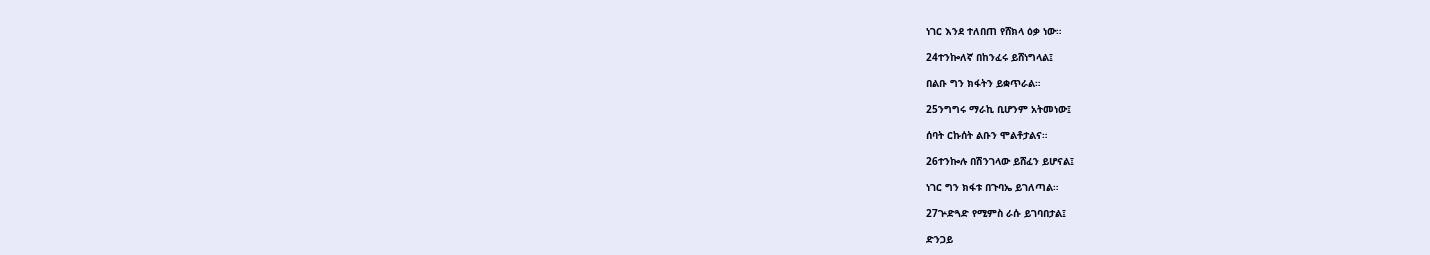ነገር እንደ ተለበጠ የሸክላ ዕቃ ነው።

24ተንኰለኛ በከንፈሩ ይሸነግላል፤

በልቡ ግን ክፋትን ይቋጥራል።

25ንግግሩ ማራኪ ቢሆንም አትመነው፤

ሰባት ርኩሰት ልቡን ሞልቶታልና።

26ተንኰሉ በሽንገላው ይሸፈን ይሆናል፤

ነገር ግን ክፋቱ በጉባኤ ይገለጣል።

27ጕድጓድ የሚምስ ራሱ ይገባበታል፤

ድንጋይ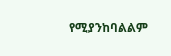የሚያንከባልልም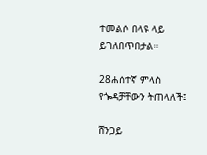ተመልሶ በላዩ ላይ ይገለበጥበታል።

28ሐሰተኛ ምላስ የጐዳቻቸውን ትጠላለች፤

ሸንጋይ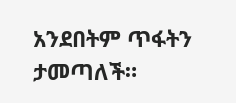አንደበትም ጥፋትን ታመጣለች።